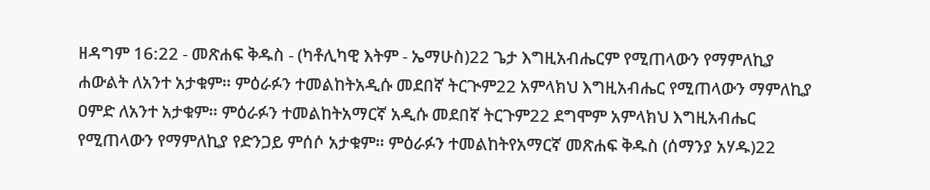ዘዳግም 16:22 - መጽሐፍ ቅዱስ - (ካቶሊካዊ እትም - ኤማሁስ)22 ጌታ እግዚአብሔርም የሚጠላውን የማምለኪያ ሐውልት ለአንተ አታቁም። ምዕራፉን ተመልከትአዲሱ መደበኛ ትርጒም22 አምላክህ እግዚአብሔር የሚጠላውን ማምለኪያ ዐምድ ለአንተ አታቁም። ምዕራፉን ተመልከትአማርኛ አዲሱ መደበኛ ትርጉም22 ደግሞም አምላክህ እግዚአብሔር የሚጠላውን የማምለኪያ የድንጋይ ምሰሶ አታቁም። ምዕራፉን ተመልከትየአማርኛ መጽሐፍ ቅዱስ (ሰማንያ አሃዱ)22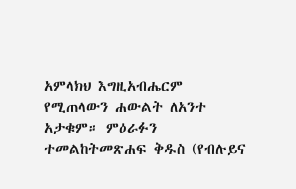አምላክህ እግዚአብሔርም የሚጠላውን ሐውልት ለአንተ አታቁም። ምዕራፉን ተመልከትመጽሐፍ ቅዱስ (የብሉይና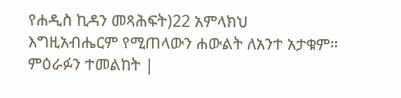የሐዲስ ኪዳን መጻሕፍት)22 አምላክህ እግዚአብሔርም የሚጠላውን ሐውልት ለአንተ አታቁም። ምዕራፉን ተመልከት |